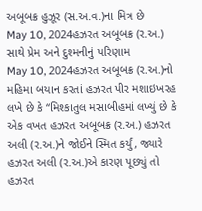અબૂબક્ર હુઝૂર (સ.અ.વ.)ના મિત્ર છે
May 10, 2024હઝરત અબૂબક્ર (ર.અ.) સાથે પ્રેમ અને દુશ્મનીનું પરિણામ
May 10, 2024હઝરત અબૂબક્ર (ર.અ.)નો મહિમા બયાન કરતાં હઝરત પીર મશાઇખરહ લખે છે કે “મિશ્કાતુલ મસાબીહમાં લખ્યું છે કે એક વખત હઝરત અબૂબક્ર (ર.અ.) હઝરત અલી (ર.અ.)ને જોઈને સ્મિત કર્યું, જ્યારે હઝરત અલી (ર.અ.)એ કારણ પૂછ્યું તો હઝરત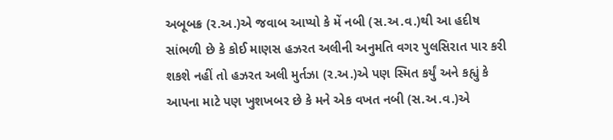અબૂબક્ર (ર.અ.)એ જવાબ આપ્યો કે મેં નબી (સ.અ.વ.)થી આ હદીષ સાંભળી છે કે કોઈ માણસ હઝરત અલીની અનુમતિ વગર પુલસિરાત પાર કરી શકશે નહીં તો હઝરત અલી મુર્તઝા (ર.અ.)એ પણ સ્મિત કર્યું અને કહ્યું કે આપના માટે પણ ખુશખબર છે કે મને એક વખત નબી (સ.અ.વ.)એ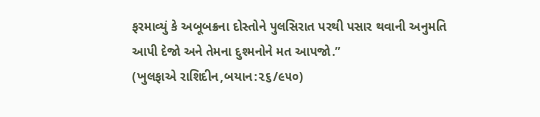ફરમાવ્યું કે અબૂબક્રના દોસ્તોને પુલસિરાત પરથી પસાર થવાની અનુમતિ આપી દેજો અને તેમના દુશ્મનોને મત આપજો.”
(ખુલફાએ રાશિદીન,બયાન:૨૬/૯૫૦)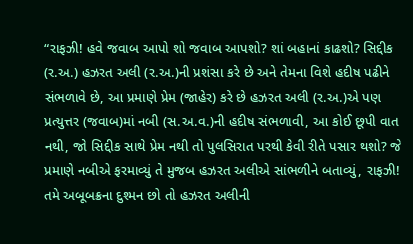“રાફઝી! હવે જવાબ આપો શો જવાબ આપશો? શાં બહાનાં કાઢશો? સિદ્દીક (ર.અ.) હઝરત અલી (ર.અ.)ની પ્રશંસા કરે છે અને તેમના વિશે હદીષ પઢીને સંભળાવે છે, આ પ્રમાણે પ્રેમ (જાહેર) કરે છે હઝરત અલી (ર.અ.)એ પણ પ્રત્યુત્તર (જવાબ)માં નબી (સ.અ.વ.)ની હદીષ સંભળાવી, આ કોઈ છૂપી વાત નથી, જો સિદ્દીક સાથે પ્રેમ નથી તો પુલસિરાત પરથી કેવી રીતે પસાર થશો? જે પ્રમાણે નબીએ ફરમાવ્યું તે મુજબ હઝરત અલીએ સાંભળીને બતાવ્યું, રાફઝી! તમે અબૂબક્રના દુશ્મન છો તો હઝરત અલીની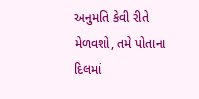અનુમતિ કેવી રીતે મેળવશો, તમે પોતાના દિલમાં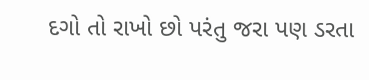દગો તો રાખો છો પરંતુ જરા પણ ડરતા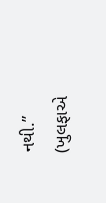નથી.”
(ખુલફાએ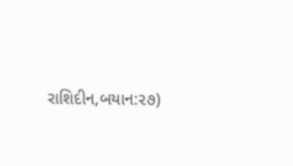રાશિદીન,બયાન:૨૭)